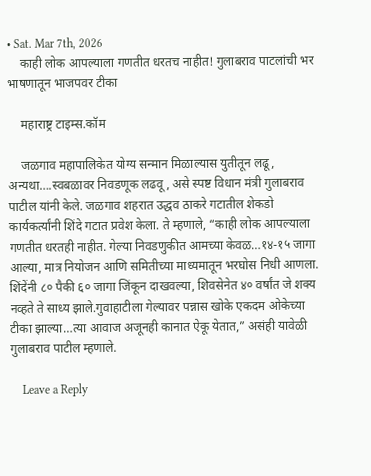• Sat. Mar 7th, 2026
    काही लोक आपल्याला गणतीत धरतच नाहीत! गुलाबराव पाटलांची भर भाषणातून भाजपवर टीका

    महाराष्ट्र टाइम्स.कॉम

    जळगाव महापालिकेत योग्य सन्मान मिळाल्यास युतीतून लढू, अन्यथा….स्वबळावर निवडणूक लढवू, असे स्पष्ट विधान मंत्री गुलाबराव पाटील यांनी केले. जळगाव शहरात उद्धव ठाकरे गटातील शेकडो कार्यकर्त्यांनी शिंदे गटात प्रवेश केला. ते म्हणाले, “काही लोक आपल्याला गणतीत धरतही नाहीत. गेल्या निवडणुकीत आमच्या केवळ…१४-१५ जागा आल्या, मात्र नियोजन आणि समितीच्या माध्यमातून भरघोस निधी आणला. शिंदेंनी ८० पैकी ६० जागा जिंकून दाखवल्या, शिवसेनेत ४० वर्षांत जे शक्य नव्हते ते साध्य झाले.गुवाहाटीला गेल्यावर पन्नास खोके एकदम ओकेच्या टीका झाल्या…त्या आवाज अजूनही कानात ऐकू येतात,” असंही यावेळी गुलाबराव पाटील म्हणाले.

    Leave a Reply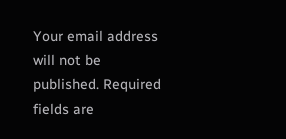Your email address will not be published. Required fields are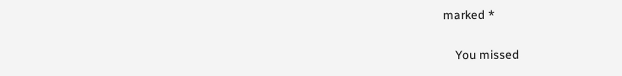marked *

    You missed